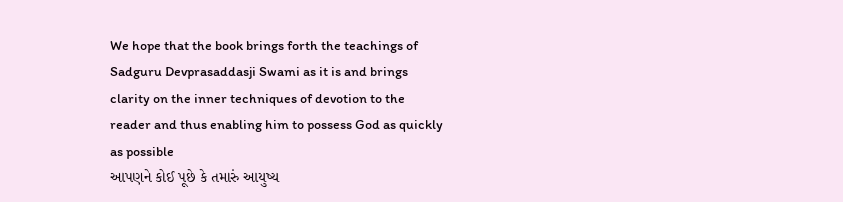We hope that the book brings forth the teachings of Sadguru Devprasaddasji Swami as it is and brings clarity on the inner techniques of devotion to the reader and thus enabling him to possess God as quickly as possible
આપણને કોઈ પૂછે કે તમારું આયુષ્ય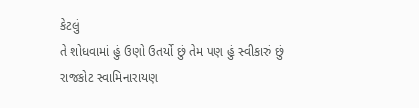કેટલું
તે શોધવામાં હું ઉણો ઉતર્યો છું તેમ પણ હું સ્વીકારું છું
રાજકોટ સ્વામિનારાયણ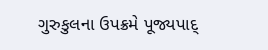ગુરુકુલના ઉપક્રમે પૂજ્યપાદ્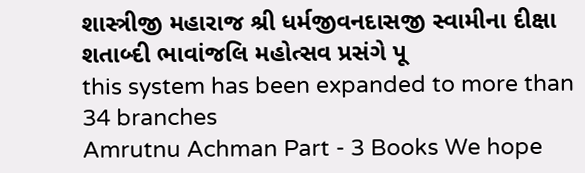શાસ્ત્રીજી મહારાજ શ્રી ધર્મજીવનદાસજી સ્વામીના દીક્ષા શતાબ્દી ભાવાંજલિ મહોત્સવ પ્રસંગે પૂ
this system has been expanded to more than 34 branches
Amrutnu Achman Part - 3 Books We hope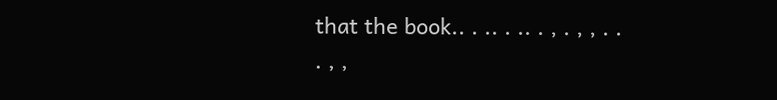that the book.. . .. . .. . , . , , . . . , ,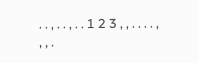. . , . . , . . 1 2 3 , , . . . . , , , .